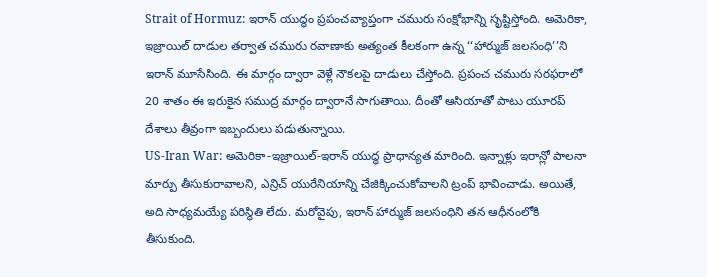Strait of Hormuz: ఇరాన్ యుద్ధం ప్రపంచవ్యాప్తంగా చమురు సంక్షోభాన్ని సృష్టిస్తోంది. అమెరికా, ఇజ్రాయిల్ దాడుల తర్వాత చమురు రవాణాకు అత్యంత కీలకంగా ఉన్న ‘‘హార్ముజ్ జలసంధి’’ని ఇరాన్ మూసేసింది. ఈ మార్గం ద్వారా వెళ్లే నౌకలపై దాడులు చేస్తోంది. ప్రపంచ చమురు సరఫరాలో 20 శాతం ఈ ఇరుకైన సముద్ర మార్గం ద్వారానే సాగుతాయి. దీంతో ఆసియాతో పాటు యూరప్ దేశాలు తీవ్రంగా ఇబ్బందులు పడుతున్నాయి.
US-Iran War: అమెరికా-ఇజ్రాయిల్-ఇరాన్ యుద్ధ ప్రాధాన్యత మారింది. ఇన్నాళ్లు ఇరాన్లో పాలనా మార్పు తీసుకురావాలని, ఎన్రిచ్ యురేనియాన్ని చేజిక్కించుకోవాలని ట్రంప్ భావించాడు. అయితే, అది సాధ్యమయ్యే పరిస్థితి లేదు. మరోవైపు, ఇరాన్ హార్ముజ్ జలసంధిని తన ఆధీనంలోకి తీసుకుంది.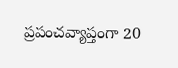ప్రపంచవ్యాప్తంగా 20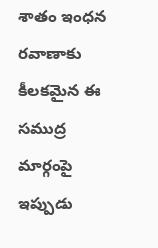శాతం ఇంధన రవాణాకు కీలకమైన ఈ సముద్ర మార్గంపై ఇప్పుడు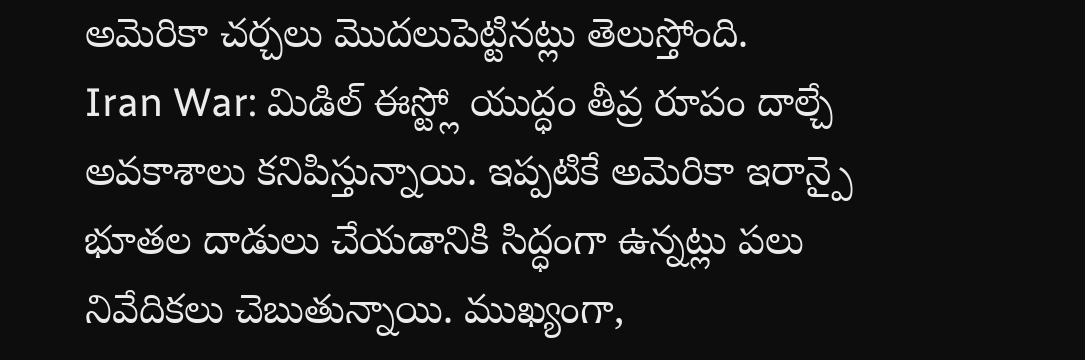అమెరికా చర్చలు మొదలుపెట్టినట్లు తెలుస్తోంది.
Iran War: మిడిల్ ఈస్ట్లో యుద్ధం తీవ్ర రూపం దాల్చే అవకాశాలు కనిపిస్తున్నాయి. ఇప్పటికే అమెరికా ఇరాన్పై భూతల దాడులు చేయడానికి సిద్ధంగా ఉన్నట్లు పలు నివేదికలు చెబుతున్నాయి. ముఖ్యంగా,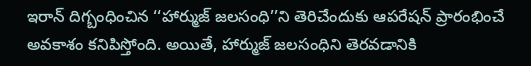ఇరాన్ దిగ్బంధించిన ‘‘హార్ముజ్ జలసంధి’’ని తెరిచేందుకు ఆపరేషన్ ప్రారంభించే అవకాశం కనిపిస్తోంది. అయితే, హార్ముజ్ జలసంధిని తెరవడానికి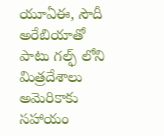యూఏఈ, సౌదీ అరేబియాతో పాటు గల్ఫ్ లోని మిత్రదేశాలు అమెరికాకు సహాయం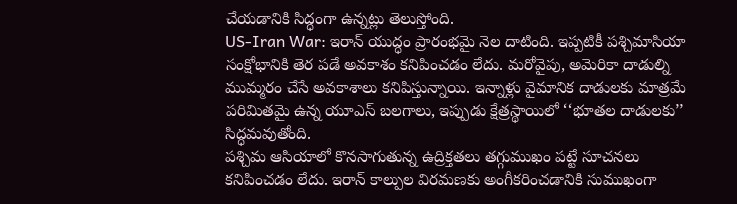చేయడానికి సిద్ధంగా ఉన్నట్లు తెలుస్తోంది.
US-Iran War: ఇరాన్ యుద్ధం ప్రారంభమై నెల దాటింది. ఇప్పటికీ పశ్చిమాసియా సంక్షోభానికి తెర పడే అవకాశం కనిపించడం లేదు. మరోవైపు, అమెరికా దాడుల్ని ముమ్మరం చేసే అవకాశాలు కనిపిస్తున్నాయి. ఇన్నాళ్లు వైమానిక దాడులకు మాత్రమే పరిమితమై ఉన్న యూఎస్ బలగాలు, ఇప్పుడు క్షేత్రస్థాయిలో ‘‘భూతల దాడులకు’’ సిద్ధమవుతోంది.
పశ్చిమ ఆసియాలో కొనసాగుతున్న ఉద్రిక్తతలు తగ్గుముఖం పట్టే సూచనలు కనిపించడం లేదు. ఇరాన్ కాల్పుల విరమణకు అంగీకరించడానికి సుముఖంగా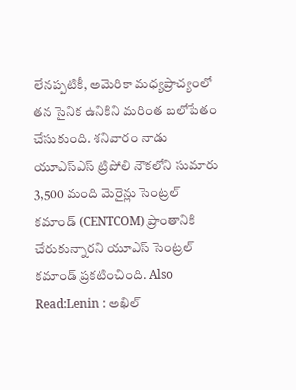లేనప్పటికీ, అమెరికా మధ్యప్రాచ్యంలో తన సైనిక ఉనికిని మరింత బలోపేతం చేసుకుంది. శనివారం నాడు యూఎస్ఎస్ ట్రిపోలి నౌకలోని సుమారు 3,500 మంది మెరైన్లు సెంట్రల్ కమాండ్ (CENTCOM) ప్రాంతానికి చేరుకున్నారని యూఎస్ సెంట్రల్ కమాండ్ ప్రకటించింది. Also Read:Lenin : అఖిల్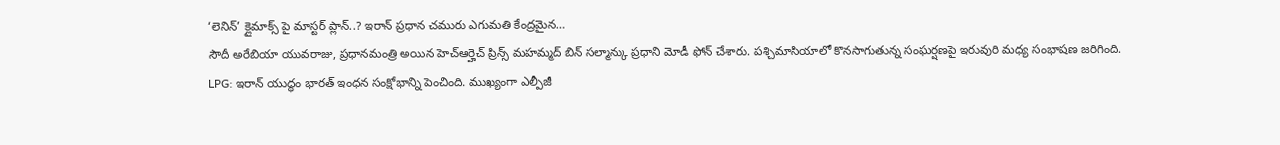‘లెనిన్’ క్లైమాక్స్ పై మాస్టర్ ప్లాన్..? ఇరాన్ ప్రధాన చమురు ఎగుమతి కేంద్రమైన…
సౌదీ అరేబియా యువరాజు, ప్రధానమంత్రి అయిన హెచ్ఆర్హెచ్ ప్రిన్స్ మహమ్మద్ బిన్ సల్మాన్కు ప్రధాని మోడీ ఫోన్ చేశారు. పశ్చిమాసియాలో కొనసాగుతున్న సంఘర్షణపై ఇరువురి మధ్య సంభాషణ జరిగింది.
LPG: ఇరాన్ యుద్ధం భారత్ ఇంధన సంక్షోభాన్ని పెంచింది. ముఖ్యంగా ఎల్పీజీ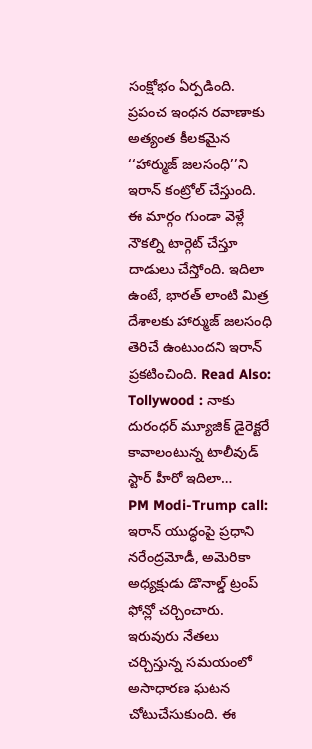సంక్షోభం ఏర్పడింది. ప్రపంచ ఇంధన రవాణాకు అత్యంత కీలకమైన ‘‘హార్ముజ్ జలసంధి’’ని ఇరాన్ కంట్రోల్ చేస్తుంది. ఈ మార్గం గుండా వెళ్లే నౌకల్ని టార్గెట్ చేస్తూ దాడులు చేస్తోంది. ఇదిలా ఉంటే, భారత్ లాంటి మిత్ర దేశాలకు హార్ముజ్ జలసంధి తెరిచే ఉంటుందని ఇరాన్ ప్రకటించింది. Read Also: Tollywood : నాకు దురంధర్ మ్యూజిక్ డైరెక్టరే కావాలంటున్న టాలీవుడ్ స్టార్ హీరో ఇదిలా…
PM Modi-Trump call: ఇరాన్ యుద్ధంపై ప్రధాని నరేంద్రమోడీ, అమెరికా అధ్యక్షుడు డొనాల్డ్ ట్రంప్ ఫోన్లో చర్చించారు. ఇరువురు నేతలు చర్చిస్తున్న సమయంలో అసాధారణ ఘటన చోటుచేసుకుంది. ఈ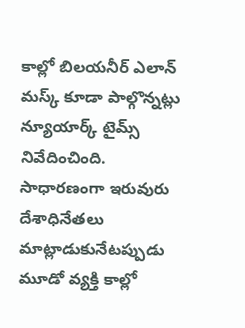కాల్లో బిలయనీర్ ఎలాన్ మస్క్ కూడా పాల్గొన్నట్లు న్యూయార్క్ టైమ్స్ నివేదించింది. సాధారణంగా ఇరువురు దేశాధినేతలు మాట్లాడుకునేటప్పుడు మూడో వ్యక్తి కాల్లో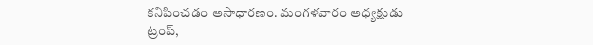కనిపించడం అసాధారణం. మంగళవారం అధ్యక్షుడు ట్రంప్,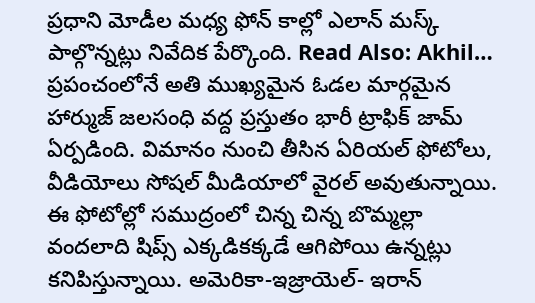ప్రధాని మోడీల మధ్య ఫోన్ కాల్లో ఎలాన్ మస్క్ పాల్గొన్నట్లు నివేదిక పేర్కొంది. Read Also: Akhil…
ప్రపంచంలోనే అతి ముఖ్యమైన ఓడల మార్గమైన హార్ముజ్ జలసంధి వద్ద ప్రస్తుతం భారీ ట్రాఫిక్ జామ్ ఏర్పడింది. విమానం నుంచి తీసిన ఏరియల్ ఫోటోలు, వీడియోలు సోషల్ మీడియాలో వైరల్ అవుతున్నాయి. ఈ ఫోటోల్లో సముద్రంలో చిన్న చిన్న బొమ్మల్లా వందలాది షిప్స్ ఎక్కడికక్కడే ఆగిపోయి ఉన్నట్లు కనిపిస్తున్నాయి. అమెరికా-ఇజ్రాయెల్- ఇరాన్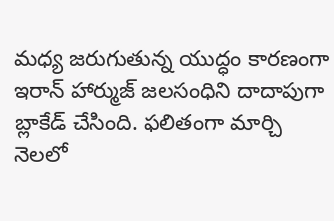మధ్య జరుగుతున్న యుద్ధం కారణంగా ఇరాన్ హార్ముజ్ జలసంధిని దాదాపుగా బ్లాకేడ్ చేసింది. ఫలితంగా మార్చి నెలలో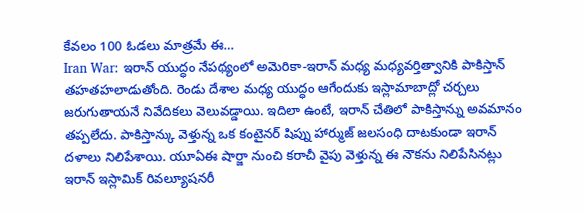కేవలం 100 ఓడలు మాత్రమే ఈ…
Iran War: ఇరాన్ యుద్ధం నేపథ్యంలో అమెరికా-ఇరాన్ మధ్య మధ్యవర్తిత్వానికి పాకిస్తాన్ తహతహలాడుతోంది. రెండు దేశాల మధ్య యుద్ధం ఆగేందుకు ఇస్లామాబాద్లో చర్చలు జరుగుతాయనే నివేదికలు వెలువడ్డాయి. ఇదిలా ఉంటే, ఇరాన్ చేతిలో పాకిస్తాన్ను అవమానం తప్పలేదు. పాకిస్తాన్కు వెళ్తున్న ఒక కంటైనర్ షిప్ను హార్ముజ్ జలసంధి దాటకుండా ఇరాన్ దళాలు నిలిపేశాయి. యూఏఈ షార్జా నుంచి కరాచీ వైపు వెళ్తున్న ఈ నౌకను నిలిపేసినట్లు ఇరాన్ ఇస్లామిక్ రివల్యూషనరీ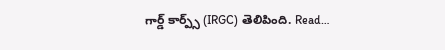గార్డ్ కార్ప్స్ (IRGC) తెలిపింది. Read…